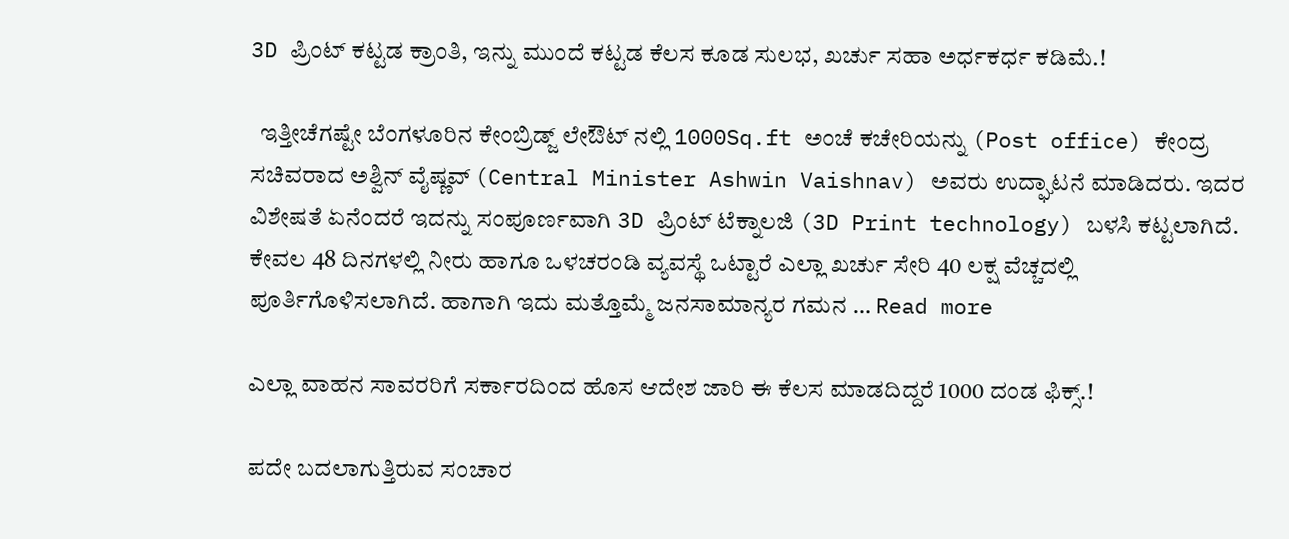3D ಪ್ರಿಂಟ್ ಕಟ್ಟಡ ಕ್ರಾಂತಿ, ಇನ್ನು ಮುಂದೆ ಕಟ್ಟಡ ಕೆಲಸ ಕೂಡ ಸುಲಭ, ಖರ್ಚು ಸಹಾ ಅರ್ಧಕರ್ಧ ಕಡಿಮೆ.!

  ಇತ್ತೀಚೆಗಷ್ಟೇ ಬೆಂಗಳೂರಿನ ಕೇಂಬ್ರಿಡ್ಜ್ ಲೇಔಟ್ ನಲ್ಲಿ 1000Sq.ft ಅಂಚೆ ಕಚೇರಿಯನ್ನು (Post office) ಕೇಂದ್ರ ಸಚಿವರಾದ ಅಶ್ವಿನ್ ವೈಷ್ಣವ್ (Central Minister Ashwin Vaishnav) ಅವರು ಉದ್ಘಾಟನೆ ಮಾಡಿದರು. ಇದರ ವಿಶೇಷತೆ ಏನೆಂದರೆ ಇದನ್ನು ಸಂಪೂರ್ಣವಾಗಿ 3D ಪ್ರಿಂಟ್ ಟೆಕ್ನಾಲಜಿ (3D Print technology) ಬಳಸಿ ಕಟ್ಟಲಾಗಿದೆ. ಕೇವಲ 48 ದಿನಗಳಲ್ಲಿ ನೀರು ಹಾಗೂ ಒಳಚರಂಡಿ ವ್ಯವಸ್ಥೆ ಒಟ್ಟಾರೆ ಎಲ್ಲಾ ಖರ್ಚು ಸೇರಿ 40 ಲಕ್ಷ ವೆಚ್ಚದಲ್ಲಿ ಪೂರ್ತಿಗೊಳಿಸಲಾಗಿದೆ. ಹಾಗಾಗಿ ಇದು ಮತ್ತೊಮ್ಮೆ ಜನಸಾಮಾನ್ಯರ ಗಮನ … Read more

ಎಲ್ಲಾ ವಾಹನ ಸಾವರರಿಗೆ ಸರ್ಕಾರದಿಂದ ಹೊಸ ಆದೇಶ ಜಾರಿ ಈ ಕೆಲಸ ಮಾಡದಿದ್ದರೆ 1000 ದಂಡ ಫಿಕ್ಸ್.!

ಪದೇ ಬದಲಾಗುತ್ತಿರುವ ಸಂಚಾರ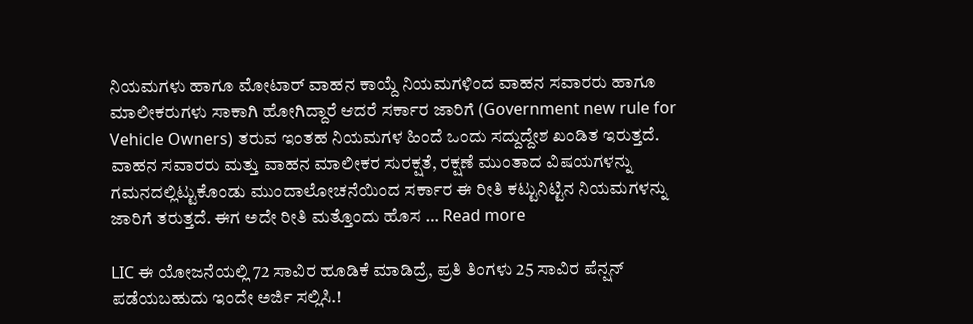ನಿಯಮಗಳು ಹಾಗೂ ಮೋಟಾರ್ ವಾಹನ ಕಾಯ್ದೆ ನಿಯಮಗಳಿಂದ ವಾಹನ ಸವಾರರು ಹಾಗೂ ಮಾಲೀಕರುಗಳು ಸಾಕಾಗಿ ಹೋಗಿದ್ದಾರೆ ಆದರೆ ಸರ್ಕಾರ ಜಾರಿಗೆ (Government new rule for Vehicle Owners) ತರುವ ಇಂತಹ ನಿಯಮಗಳ ಹಿಂದೆ ಒಂದು ಸದ್ದುದ್ದೇಶ ಖಂಡಿತ ಇರುತ್ತದೆ. ವಾಹನ ಸವಾರರು ಮತ್ತು ವಾಹನ ಮಾಲೀಕರ ಸುರಕ್ಷತೆ, ರಕ್ಷಣೆ ಮುಂತಾದ ವಿಷಯಗಳನ್ನು ಗಮನದಲ್ಲಿಟ್ಟುಕೊಂಡು ಮುಂದಾಲೋಚನೆಯಿಂದ ಸರ್ಕಾರ ಈ ರೀತಿ ಕಟ್ಟುನಿಟ್ಟಿನ ನಿಯಮಗಳನ್ನು ಜಾರಿಗೆ ತರುತ್ತದೆ. ಈಗ ಅದೇ ರೀತಿ ಮತ್ತೊಂದು ಹೊಸ … Read more

LIC ಈ ಯೋಜನೆಯಲ್ಲಿ 72 ಸಾವಿರ ಹೂಡಿಕೆ ಮಾಡಿದ್ರೆ, ಪ್ರತಿ ತಿಂಗಳು 25 ಸಾವಿರ ಪೆನ್ಷನ್ ಪಡೆಯಬಹುದು ಇಂದೇ ಅರ್ಜಿ ಸಲ್ಲಿಸಿ.!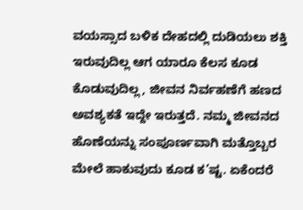ವಯಸ್ಸಾದ ಬಳಿಕ ದೇಹದಲ್ಲಿ ದುಡಿಯಲು ಶಕ್ತಿ ಇರುವುದಿಲ್ಲ ಆಗ ಯಾರೂ ಕೆಲಸ ಕೂಡ ಕೊಡುವುದಿಲ್ಲ, ಜೀವನ ನಿರ್ವಹಣೆಗೆ ಹಣದ ಅವಶ್ಯಕತೆ ಇದ್ದೇ ಇರುತ್ತದೆ. ನಮ್ಮ ಜೀವನದ ಹೊಣೆಯನ್ನು ಸಂಪೂರ್ಣವಾಗಿ ಮತ್ತೊಬ್ಬರ ಮೇಲೆ ಹಾಕುವುದು ಕೂಡ ಕ’ಷ್ಟ. ಏಕೆಂದರೆ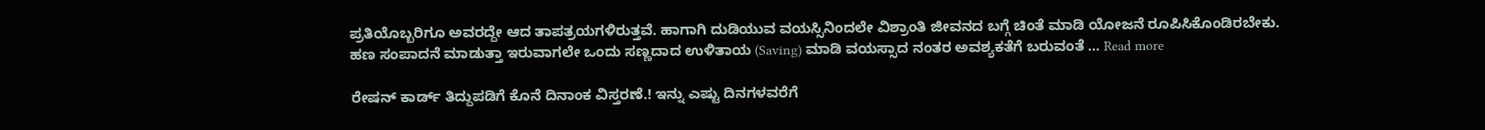ಪ್ರತಿಯೊಬ್ಬರಿಗೂ ಅವರದ್ದೇ ಆದ ತಾಪತ್ರಯಗಳಿರುತ್ತವೆ. ಹಾಗಾಗಿ ದುಡಿಯುವ ವಯಸ್ಸಿನಿಂದಲೇ ವಿಶ್ರಾಂತಿ ಜೀವನದ ಬಗ್ಗೆ ಚಿಂತೆ ಮಾಡಿ ಯೋಜನೆ ರೂಪಿಸಿಕೊಂಡಿರಬೇಕು. ಹಣ ಸಂಪಾದನೆ ಮಾಡುತ್ತಾ ಇರುವಾಗಲೇ ಒಂದು ಸಣ್ಣದಾದ ಉಳಿತಾಯ (Saving) ಮಾಡಿ ವಯಸ್ಸಾದ ನಂತರ ಅವಶ್ಯಕತೆಗೆ ಬರುವಂತೆ … Read more

ರೇಷನ್ ಕಾರ್ಡ್ ತಿದ್ದುಪಡಿಗೆ ಕೊನೆ ದಿನಾಂಕ ವಿಸ್ತರಣೆ.! ಇನ್ನು ಎಷ್ಟು ದಿನಗಳವರೆಗೆ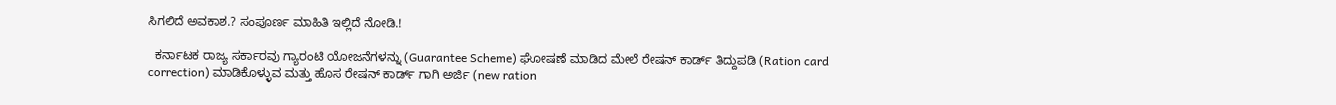ಸಿಗಲಿದೆ ಅವಕಾಶ.? ಸಂಪೂರ್ಣ ಮಾಹಿತಿ ಇಲ್ಲಿದೆ ನೋಡಿ.!

  ಕರ್ನಾಟಕ ರಾಜ್ಯ ಸರ್ಕಾರವು ಗ್ಯಾರಂಟಿ ಯೋಜನೆಗಳನ್ನು (Guarantee Scheme) ಘೋಷಣೆ ಮಾಡಿದ ಮೇಲೆ ರೇಷನ್ ಕಾರ್ಡ್ ತಿದ್ದುಪಡಿ (Ration card correction) ಮಾಡಿಕೊಳ್ಳುವ ಮತ್ತು ಹೊಸ ರೇಷನ್ ಕಾರ್ಡ್ ಗಾಗಿ ಅರ್ಜಿ (new ration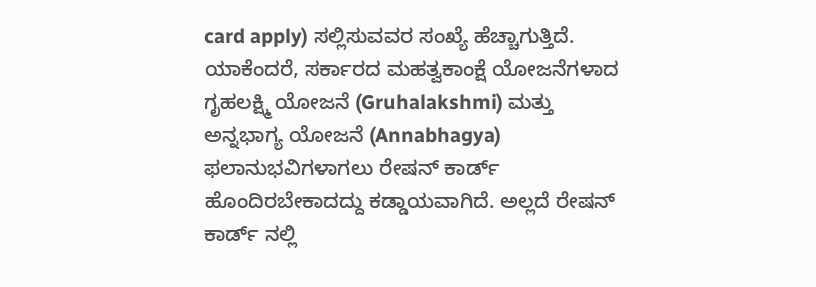card apply) ಸಲ್ಲಿಸುವವರ ಸಂಖ್ಯೆ ಹೆಚ್ಚಾಗುತ್ತಿದೆ. ಯಾಕೆಂದರೆ, ಸರ್ಕಾರದ ಮಹತ್ವಕಾಂಕ್ಷೆ ಯೋಜನೆಗಳಾದ ಗೃಹಲಕ್ಷ್ಮಿ ಯೋಜನೆ (Gruhalakshmi) ಮತ್ತು ಅನ್ನಭಾಗ್ಯ ಯೋಜನೆ (Annabhagya) ಫಲಾನುಭವಿಗಳಾಗಲು ರೇಷನ್ ಕಾರ್ಡ್ ಹೊಂದಿರಬೇಕಾದದ್ದು ಕಡ್ಡಾಯವಾಗಿದೆ. ಅಲ್ಲದೆ ರೇಷನ್ ಕಾರ್ಡ್ ನಲ್ಲಿ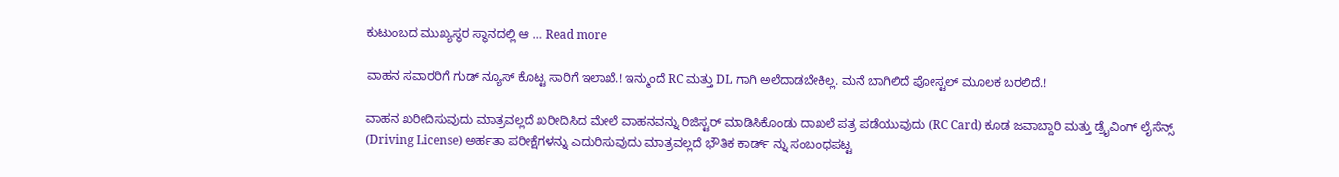ಕುಟುಂಬದ ಮುಖ್ಯಸ್ಥರ ಸ್ಥಾನದಲ್ಲಿ ಆ … Read more

ವಾಹನ ಸವಾರರಿಗೆ ಗುಡ್ ನ್ಯೂಸ್ ಕೊಟ್ಟ ಸಾರಿಗೆ ಇಲಾಖೆ.! ಇನ್ಮುಂದೆ RC ಮತ್ತು DL ಗಾಗಿ ಅಲೆದಾಡಬೇಕಿಲ್ಲ. ಮನೆ ಬಾಗಿಲಿದೆ ಪೋಸ್ಟಲ್ ಮೂಲಕ ಬರಲಿದೆ.!

ವಾಹನ ಖರೀದಿಸುವುದು ಮಾತ್ರವಲ್ಲದೆ ಖರೀದಿಸಿದ ಮೇಲೆ ವಾಹನವನ್ನು ರಿಜಿಸ್ಟರ್ ಮಾಡಿಸಿಕೊಂಡು ದಾಖಲೆ ಪತ್ರ ಪಡೆಯುವುದು (RC Card) ಕೂಡ ಜವಾಬ್ದಾರಿ ಮತ್ತು ಡ್ರೈವಿಂಗ್ ಲೈಸೆನ್ಸ್ (Driving License) ಅರ್ಹತಾ ಪರೀಕ್ಷೆಗಳನ್ನು ಎದುರಿಸುವುದು ಮಾತ್ರವಲ್ಲದೆ ಭೌತಿಕ ಕಾರ್ಡ್ ನ್ನು ಸಂಬಂಧಪಟ್ಟ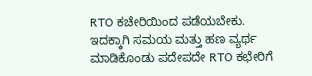RTO ಕಚೇರಿಯಿಂದ ಪಡೆಯಬೇಕು. ಇದಕ್ಕಾಗಿ ಸಮಯ ಮತ್ತು ಹಣ ವ್ಯರ್ಥ ಮಾಡಿಕೊಂಡು ಪದೇಪದೇ RTO ಕಛೇರಿಗೆ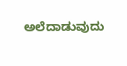ಅಲೆದಾಡುವುದು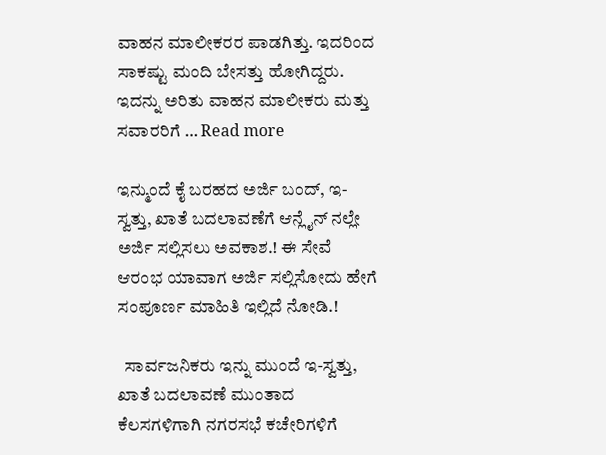ವಾಹನ ಮಾಲೀಕರರ ಪಾಡಗಿತ್ತು. ಇದರಿಂದ ಸಾಕಷ್ಟು ಮಂದಿ ಬೇಸತ್ತು ಹೋಗಿದ್ದರು. ಇದನ್ನು ಅರಿತು ವಾಹನ ಮಾಲೀಕರು ಮತ್ತು ಸವಾರರಿಗೆ … Read more

ಇನ್ಮುಂದೆ ಕೈ ಬರಹದ ಅರ್ಜಿ ಬಂದ್, ಇ-ಸ್ವತ್ತು, ಖಾತೆ ಬದಲಾವಣೆಗೆ ಆನ್ಲೈನ್ ನಲ್ಲೇ ಅರ್ಜಿ ಸಲ್ಲಿಸಲು ಅವಕಾಶ.! ಈ ಸೇವೆ ಆರಂಭ ಯಾವಾಗ ಅರ್ಜಿ ಸಲ್ಲಿಸೋದು ಹೇಗೆ ಸಂಪೂರ್ಣ ಮಾಹಿತಿ ಇಲ್ಲಿದೆ ನೋಡಿ.!

  ಸಾರ್ವಜನಿಕರು ಇನ್ನು ಮುಂದೆ ಇ-ಸ್ವತ್ತು, ಖಾತೆ ಬದಲಾವಣೆ ಮುಂತಾದ ಕೆಲಸಗಳಿಗಾಗಿ ನಗರಸಭೆ ಕಚೇರಿಗಳಿಗೆ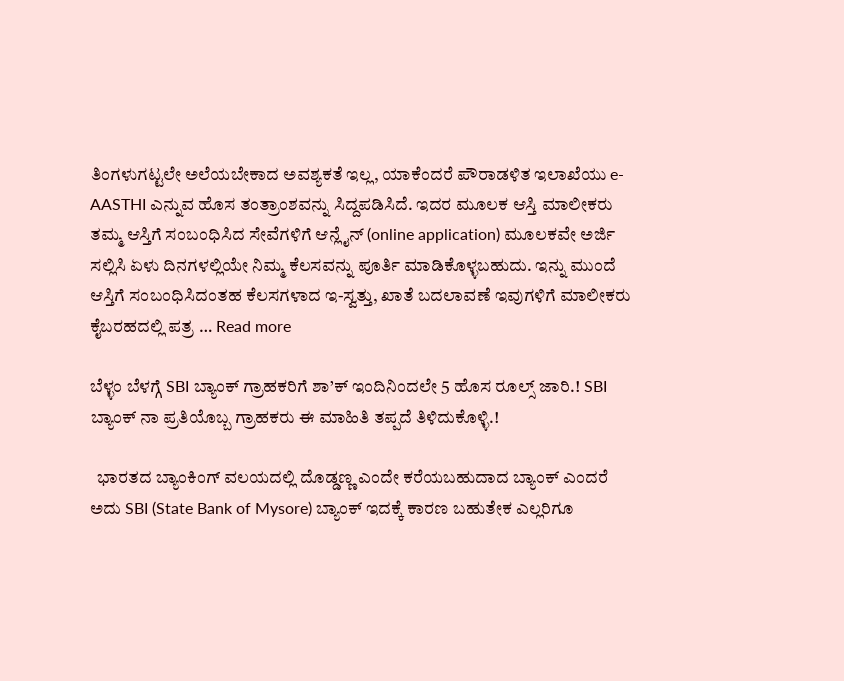ತಿಂಗಳುಗಟ್ಟಲೇ ಅಲೆಯಬೇಕಾದ ಅವಶ್ಯಕತೆ ಇಲ್ಲ, ಯಾಕೆಂದರೆ ಪೌರಾಡಳಿತ ಇಲಾಖೆಯು e-AASTHI ಎನ್ನುವ ಹೊಸ ತಂತ್ರಾಂಶವನ್ನು ಸಿದ್ದಪಡಿಸಿದೆ. ಇದರ ಮೂಲಕ ಆಸ್ತಿ ಮಾಲೀಕರು ತಮ್ಮ ಆಸ್ತಿಗೆ ಸಂಬಂಧಿಸಿದ ಸೇವೆಗಳಿಗೆ ಆನ್ಲೈನ್ (online application) ಮೂಲಕವೇ ಅರ್ಜಿ ಸಲ್ಲಿಸಿ ಏಳು ದಿನಗಳಲ್ಲಿಯೇ ನಿಮ್ಮ ಕೆಲಸವನ್ನು ಪೂರ್ತಿ ಮಾಡಿಕೊಳ್ಳಬಹುದು. ಇನ್ನು ಮುಂದೆ ಆಸ್ತಿಗೆ ಸಂಬಂಧಿಸಿದಂತಹ ಕೆಲಸಗಳಾದ ಇ-ಸ್ವತ್ತು, ಖಾತೆ ಬದಲಾವಣೆ ಇವುಗಳಿಗೆ ಮಾಲೀಕರು ಕೈಬರಹದಲ್ಲಿ ಪತ್ರ … Read more

ಬೆಳ್ಳಂ ಬೆಳಗ್ಗೆ SBI ಬ್ಯಾಂಕ್ ಗ್ರಾಹಕರಿಗೆ ಶಾ’ಕ್ ಇಂದಿನಿಂದಲೇ 5 ಹೊಸ ರೂಲ್ಸ್ ಜಾರಿ.! SBI ಬ್ಯಾಂಕ್ ನಾ ಪ್ರತಿಯೊಬ್ಬ ಗ್ರಾಹಕರು ಈ ಮಾಹಿತಿ ತಪ್ಪದೆ ತಿಳಿದುಕೊಳ್ಳಿ.!

  ಭಾರತದ ಬ್ಯಾಂಕಿಂಗ್ ವಲಯದಲ್ಲಿ ದೊಡ್ಡಣ್ಣ ಎಂದೇ ಕರೆಯಬಹುದಾದ ಬ್ಯಾಂಕ್ ಎಂದರೆ ಅದು SBI (State Bank of Mysore) ಬ್ಯಾಂಕ್ ಇದಕ್ಕೆ ಕಾರಣ ಬಹುತೇಕ ಎಲ್ಲರಿಗೂ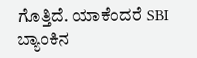ಗೊತ್ತಿದೆ. ಯಾಕೆಂದರೆ SBI ಬ್ಯಾಂಕಿನ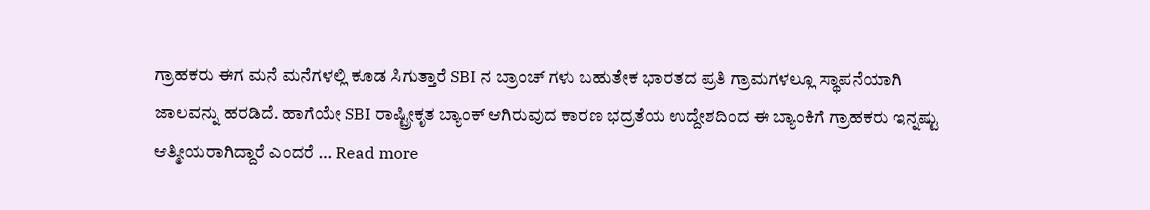ಗ್ರಾಹಕರು ಈಗ ಮನೆ ಮನೆಗಳಲ್ಲಿ ಕೂಡ ಸಿಗುತ್ತಾರೆ SBI ನ ಬ್ರಾಂಚ್ ಗಳು ಬಹುತೇಕ ಭಾರತದ ಪ್ರತಿ ಗ್ರಾಮಗಳಲ್ಲೂ ಸ್ಥಾಪನೆಯಾಗಿ ಜಾಲವನ್ನು ಹರಡಿದೆ. ಹಾಗೆಯೇ SBI ರಾಷ್ಟ್ರೀಕೃತ ಬ್ಯಾಂಕ್ ಆಗಿರುವುದ ಕಾರಣ ಭದ್ರತೆಯ ಉದ್ದೇಶದಿಂದ ಈ ಬ್ಯಾಂಕಿಗೆ ಗ್ರಾಹಕರು ಇನ್ನಷ್ಟು ಆತ್ಮೀಯರಾಗಿದ್ದಾರೆ ಎಂದರೆ … Read more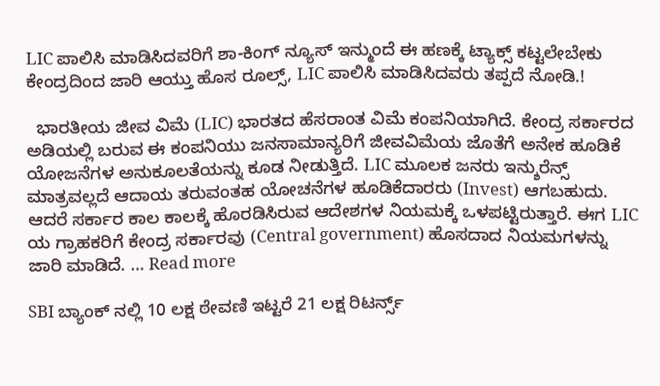LIC ಪಾಲಿಸಿ ಮಾಡಿಸಿದವರಿಗೆ ಶಾ-ಕಿಂಗ್ ನ್ಯೂಸ್ ಇನ್ಮುಂದೆ ಈ ಹಣಕ್ಕೆ ಟ್ಯಾಕ್ಸ್ ಕಟ್ಟಲೇಬೇಕು ಕೇಂದ್ರದಿಂದ ಜಾರಿ ಆಯ್ತು ಹೊಸ ರೂಲ್ಸ್, LIC ಪಾಲಿಸಿ ಮಾಡಿಸಿದವರು ತಪ್ಪದೆ ನೋಡಿ.!

  ಭಾರತೀಯ ಜೀವ ವಿಮೆ (LIC) ಭಾರತದ ಹೆಸರಾಂತ ವಿಮೆ ಕಂಪನಿಯಾಗಿದೆ. ಕೇಂದ್ರ ಸರ್ಕಾರದ ಅಡಿಯಲ್ಲಿ ಬರುವ ಈ ಕಂಪನಿಯು ಜನಸಾಮಾನ್ಯರಿಗೆ ಜೀವವಿಮೆಯ ಜೊತೆಗೆ ಅನೇಕ ಹೂಡಿಕೆ ಯೋಜನೆಗಳ ಅನುಕೂಲತೆಯನ್ನು ಕೂಡ ನೀಡುತ್ತಿದೆ. LIC ಮೂಲಕ ಜನರು ಇನ್ಶುರೆನ್ಸ್ ಮಾತ್ರವಲ್ಲದೆ ಆದಾಯ ತರುವಂತಹ ಯೋಚನೆಗಳ ಹೂಡಿಕೆದಾರರು (Invest) ಆಗಬಹುದು. ಆದರೆ ಸರ್ಕಾರ ಕಾಲ ಕಾಲಕ್ಕೆ ಹೊರಡಿಸಿರುವ ಆದೇಶಗಳ ನಿಯಮಕ್ಕೆ ಒಳಪಟ್ಟಿರುತ್ತಾರೆ. ಈಗ LIC ಯ ಗ್ರಾಹಕರಿಗೆ ಕೇಂದ್ರ ಸರ್ಕಾರವು (Central government) ಹೊಸದಾದ ನಿಯಮಗಳನ್ನು ಜಾರಿ ಮಾಡಿದೆ. … Read more

SBI ಬ್ಯಾಂಕ್ ನಲ್ಲಿ 10 ಲಕ್ಷ ಠೇವಣಿ ಇಟ್ಟರೆ 21 ಲಕ್ಷ ರಿಟರ್ನ್ಸ್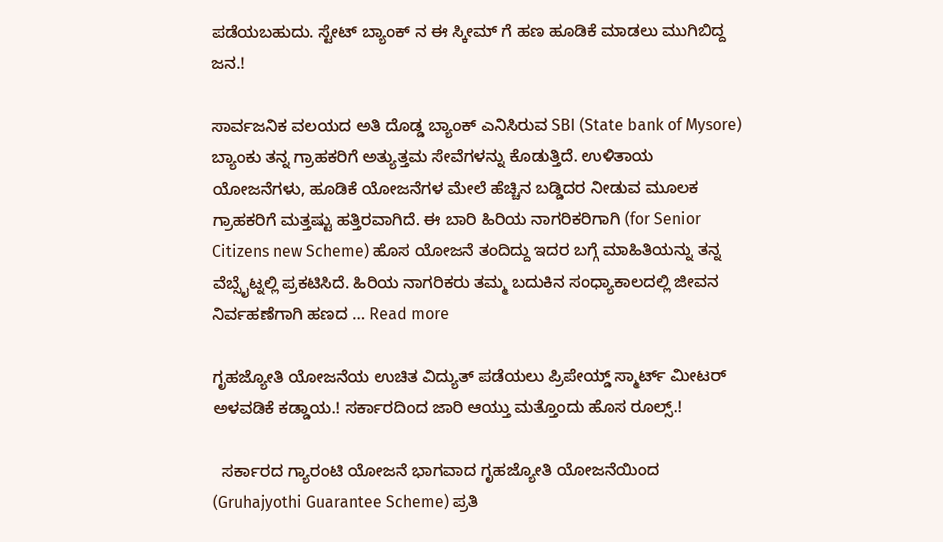ಪಡೆಯಬಹುದು. ಸ್ಟೇಟ್ ಬ್ಯಾಂಕ್ ನ ಈ ಸ್ಕೀಮ್ ಗೆ ಹಣ ಹೂಡಿಕೆ ಮಾಡಲು ಮುಗಿಬಿದ್ದ ಜನ.!

ಸಾರ್ವಜನಿಕ ವಲಯದ ಅತಿ ದೊಡ್ಡ ಬ್ಯಾಂಕ್ ಎನಿಸಿರುವ SBI (State bank of Mysore) ಬ್ಯಾಂಕು ತನ್ನ ಗ್ರಾಹಕರಿಗೆ ಅತ್ಯುತ್ತಮ ಸೇವೆಗಳನ್ನು ಕೊಡುತ್ತಿದೆ. ಉಳಿತಾಯ ಯೋಜನೆಗಳು, ಹೂಡಿಕೆ ಯೋಜನೆಗಳ ಮೇಲೆ ಹೆಚ್ಚಿನ ಬಡ್ಡಿದರ ನೀಡುವ ಮೂಲಕ ಗ್ರಾಹಕರಿಗೆ ಮತ್ತಷ್ಟು ಹತ್ತಿರವಾಗಿದೆ. ಈ ಬಾರಿ ಹಿರಿಯ ನಾಗರಿಕರಿಗಾಗಿ (for Senior Citizens new Scheme) ಹೊಸ ಯೋಜನೆ ತಂದಿದ್ದು ಇದರ ಬಗ್ಗೆ ಮಾಹಿತಿಯನ್ನು ತನ್ನ ವೆಬ್ಸೈಟ್ನಲ್ಲಿ ಪ್ರಕಟಿಸಿದೆ. ಹಿರಿಯ ನಾಗರಿಕರು ತಮ್ಮ ಬದುಕಿನ ಸಂಧ್ಯಾಕಾಲದಲ್ಲಿ ಜೀವನ ನಿರ್ವಹಣೆಗಾಗಿ ಹಣದ … Read more

ಗೃಹಜ್ಯೋತಿ ಯೋಜನೆಯ ಉಚಿತ ವಿದ್ಯುತ್ ಪಡೆಯಲು ಪ್ರಿಪೇಯ್ಡ್ ಸ್ಮಾರ್ಟ್ ಮೀಟರ್ ಅಳವಡಿಕೆ ಕಡ್ಡಾಯ.! ಸರ್ಕಾರದಿಂದ ಜಾರಿ ಆಯ್ತು ಮತ್ತೊಂದು ಹೊಸ ರೂಲ್ಸ್.!

  ಸರ್ಕಾರದ ಗ್ಯಾರಂಟಿ ಯೋಜನೆ ಭಾಗವಾದ ಗೃಹಜ್ಯೋತಿ ಯೋಜನೆಯಿಂದ (Gruhajyothi Guarantee Scheme) ಪ್ರತಿ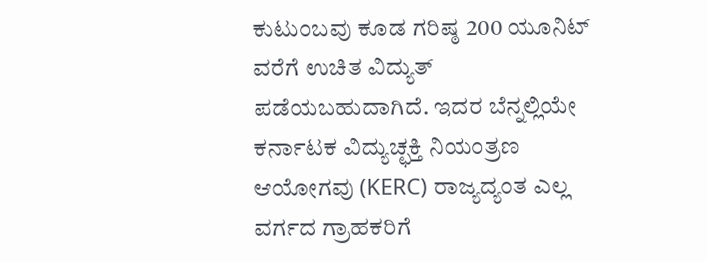ಕುಟುಂಬವು ಕೂಡ ಗರಿಷ್ಠ 200 ಯೂನಿಟ್ ವರೆಗೆ ಉಚಿತ ವಿದ್ಯುತ್ ಪಡೆಯಬಹುದಾಗಿದೆ. ಇದರ ಬೆನ್ನಲ್ಲಿಯೇ ಕರ್ನಾಟಕ ವಿದ್ಯುಚ್ಛಕ್ತಿ ನಿಯಂತ್ರಣ ಆಯೋಗವು (KERC) ರಾಜ್ಯದ್ಯಂತ ಎಲ್ಲ ವರ್ಗದ ಗ್ರಾಹಕರಿಗೆ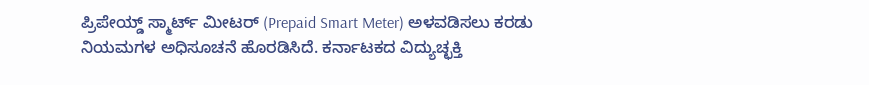ಪ್ರಿಪೇಯ್ಡ್ ಸ್ಮಾರ್ಟ್ ಮೀಟರ್ (Prepaid Smart Meter) ಅಳವಡಿಸಲು ಕರಡು ನಿಯಮಗಳ ಅಧಿಸೂಚನೆ ಹೊರಡಿಸಿದೆ. ಕರ್ನಾಟಕದ ವಿದ್ಯುಚ್ಛಕ್ತಿ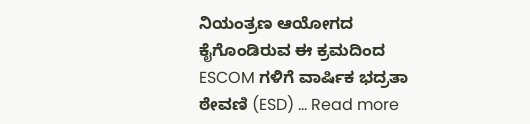ನಿಯಂತ್ರಣ ಆಯೋಗದ ಕೈಗೊಂಡಿರುವ ಈ ಕ್ರಮದಿಂದ ESCOM ಗಳಿಗೆ ವಾರ್ಷಿಕ ಭದ್ರತಾ ಠೇವಣಿ (ESD) … Read more